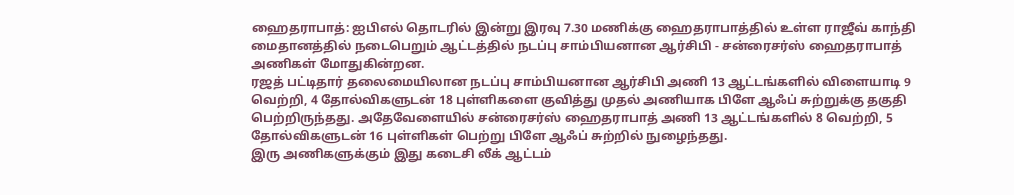ஹைதராபாத்: ஐபிஎல் தொடரில் இன்று இரவு 7.30 மணிக்கு ஹைதராபாத்தில் உள்ள ராஜீவ் காந்தி மைதானத்தில் நடைபெறும் ஆட்டத்தில் நடப்பு சாம்பியனான ஆர்சிபி - சன்ரைசர்ஸ் ஹைதராபாத் அணிகள் மோதுகின்றன.
ரஜத் பட்டிதார் தலைமையிலான நடப்பு சாம்பியனான ஆர்சிபி அணி 13 ஆட்டங்களில் விளையாடி 9 வெற்றி, 4 தோல்விகளுடன் 18 புள்ளிகளை குவித்து முதல் அணியாக பிளே ஆஃப் சுற்றுக்கு தகுதி பெற்றிருந்தது. அதேவேளையில் சன்ரைசர்ஸ் ஹைதராபாத் அணி 13 ஆட்டங்களில் 8 வெற்றி, 5 தோல்விகளுடன் 16 புள்ளிகள் பெற்று பிளே ஆஃப் சுற்றில் நுழைந்தது.
இரு அணிகளுக்கும் இது கடைசி லீக் ஆட்டம்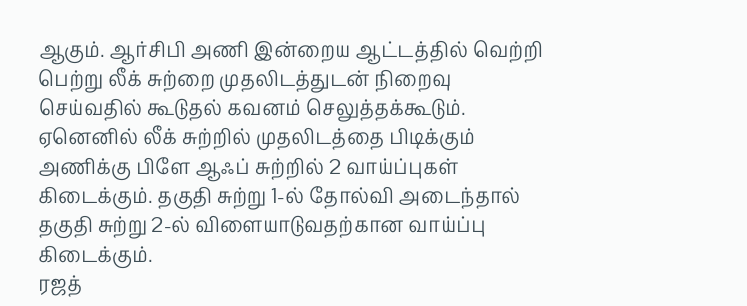ஆகும். ஆர்சிபி அணி இன்றைய ஆட்டத்தில் வெற்றி பெற்று லீக் சுற்றை முதலிடத்துடன் நிறைவு செய்வதில் கூடுதல் கவனம் செலுத்தக்கூடும். ஏனெனில் லீக் சுற்றில் முதலிடத்தை பிடிக்கும் அணிக்கு பிளே ஆஃப் சுற்றில் 2 வாய்ப்புகள் கிடைக்கும். தகுதி சுற்று 1-ல் தோல்வி அடைந்தால் தகுதி சுற்று 2-ல் விளையாடுவதற்கான வாய்ப்பு கிடைக்கும்.
ரஜத்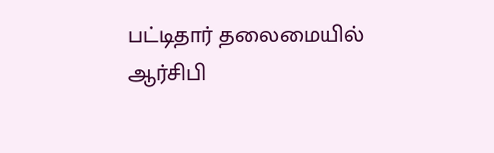பட்டிதார் தலைமையில் ஆர்சிபி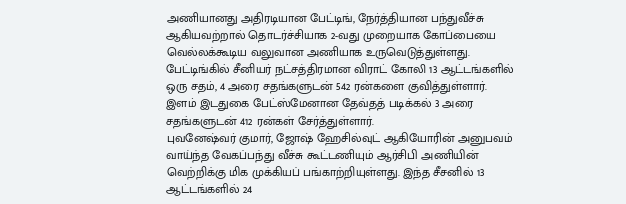அணியானது அதிரடியான பேட்டிங், நேர்த்தியான பந்துவீச்சு ஆகியவற்றால் தொடர்ச்சியாக 2-வது முறையாக கோப்பையை வெல்லக்கூடிய வலுவான அணியாக உருவெடுத்துள்ளது. பேட்டிங்கில் சீனியர் நட்சத்திரமான விராட் கோலி 13 ஆட்டங்களில் ஒரு சதம், 4 அரை சதங்களுடன் 542 ரன்களை குவித்துள்ளார். இளம் இடதுகை பேட்ஸ்மேனான தேவ்தத் படிக்கல் 3 அரை சதங்களுடன் 412 ரன்கள் சேர்த்துள்ளார்.
புவனேஷ்வர் குமார், ஜோஷ் ஹேசில்வுட் ஆகியோரின் அனுபவம் வாய்ந்த வேகப்பந்து வீச்சு கூட்டணியும் ஆர்சிபி அணியின் வெற்றிக்கு மிக முக்கியப் பங்காற்றியுள்ளது. இந்த சீசனில் 13 ஆட்டங்களில் 24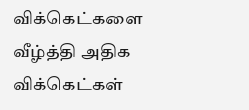விக்கெட்களை வீழ்த்தி அதிக விக்கெட்கள்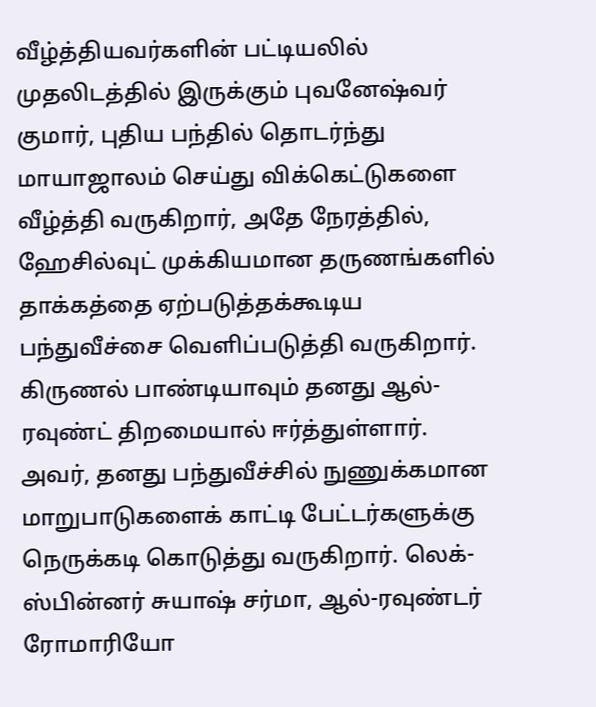வீழ்த்தியவர்களின் பட்டியலில் முதலிடத்தில் இருக்கும் புவனேஷ்வர் குமார், புதிய பந்தில் தொடர்ந்து மாயாஜாலம் செய்து விக்கெட்டுகளை வீழ்த்தி வருகிறார், அதே நேரத்தில், ஹேசில்வுட் முக்கியமான தருணங்களில் தாக்கத்தை ஏற்படுத்தக்கூடிய பந்துவீச்சை வெளிப்படுத்தி வருகிறார்.
கிருணல் பாண்டியாவும் தனது ஆல்-ரவுண்ட் திறமையால் ஈர்த்துள்ளார். அவர், தனது பந்துவீச்சில் நுணுக்கமான மாறுபாடுகளைக் காட்டி பேட்டர்களுக்கு நெருக்கடி கொடுத்து வருகிறார். லெக்-ஸ்பின்னர் சுயாஷ் சர்மா, ஆல்-ரவுண்டர் ரோமாரியோ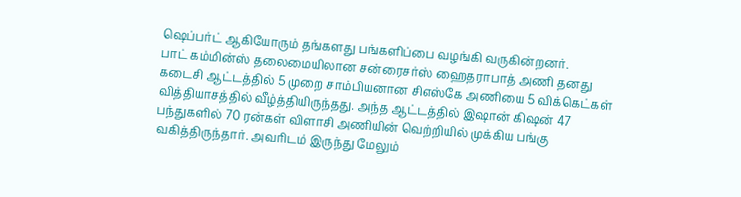ஷெப்பர்ட் ஆகியோரும் தங்களது பங்களிப்பை வழங்கி வருகின்றனர்.
பாட் கம்மின்ஸ் தலைமையிலான சன்ரைசர்ஸ் ஹைதராபாத் அணி தனது கடைசி ஆட்டத்தில் 5 முறை சாம்பியனான சிஎஸ்கே அணியை 5 விக்கெட்கள் வித்தியாசத்தில் வீழ்த்தியிருந்தது. அந்த ஆட்டத்தில் இஷான் கிஷன் 47 பந்துகளில் 70 ரன்கள் விளாசி அணியின் வெற்றியில் முக்கிய பங்கு வகித்திருந்தார். அவரிடம் இருந்து மேலும்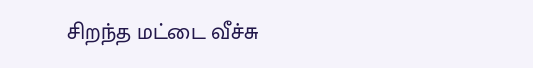சிறந்த மட்டை வீச்சு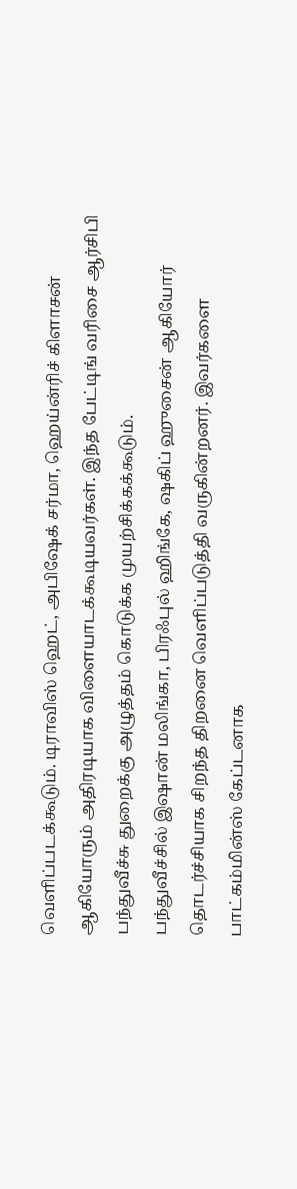வெளிப்படக்கூடும். டிராவிஸ் ஹெட், அபிஷேக் சர்மா, ஹெய்ன்ரிச் கிளாசன் ஆகியோரும் அதிரடியாக விளையாடக்கூடியவர்கள். இந்த பேட்டிங் வரிசை ஆர்சிபி பந்துவீச்சு துறைக்கு அழுத்தம் கொடுக்க முயற்சிக்கக்கூடும்.
பந்துவீச்சில் இஷான் மலிங்கா, பிரஃபுல் ஹிங்கே, ஷகிப் ஹுசைன் ஆகியோர் தொடர்ச்சியாக சிறந்த திறனை வெளிப்படுத்தி வருகின்றனர். இவர்களை பாட்கம்மின்ஸ் கேப்டனாக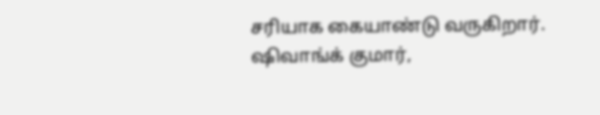சரியாக கையாண்டு வருகிறார். ஷிவாங்க் குமார்,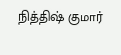நித்திஷ் குமார்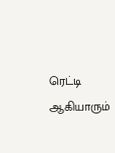ரெட்டி ஆகியாரும்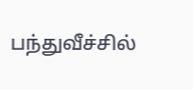பந்துவீச்சில்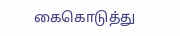கைகொடுத்து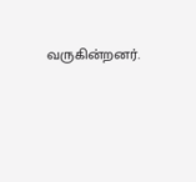வருகின்றனர்.